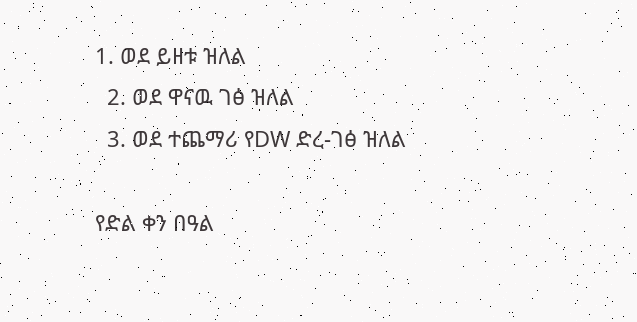1. ወደ ይዘቱ ዝለል
  2. ወደ ዋናዉ ገፅ ዝለል
  3. ወደ ተጨማሪ የDW ድረ-ገፅ ዝለል

የድል ቀን በዓል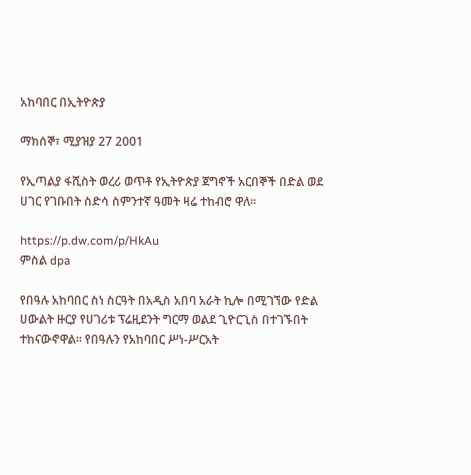አከባበር በኢትዮጵያ

ማክሰኞ፣ ሚያዝያ 27 2001

የኢጣልያ ፋሺስት ወረሪ ወጥቶ የኢትዮጵያ ጀግኖች አርበኞች በድል ወደ ሀገር የገቡበት ስድሳ ስምንተኛ ዓመት ዛሬ ተከብሮ ዋለ።

https://p.dw.com/p/HkAu
ምስል dpa

የበዓሉ አከባበር ስነ ስርዓት በአዲስ አበባ አራት ኪሎ በሚገኘው የድል ሀውልት ዙርያ የሀገሪቱ ፕሬዚደንት ግርማ ወልደ ጊዮርጊስ በተገኙበት ተከናውኖዋል። የበዓሉን የአከባበር ሥነ-ሥርአት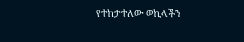የተከታተለው ወኪላችን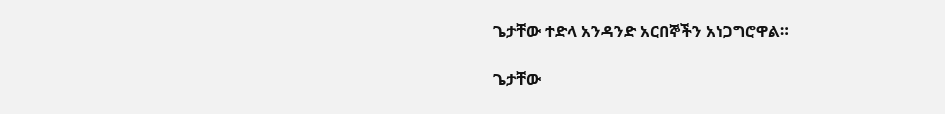ጌታቸው ተድላ አንዳንድ አርበኞችን አነጋግሮዋል።

ጌታቸው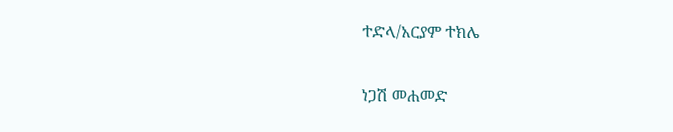ተድላ/አርያም ተክሌ

ነጋሽ መሐመድ